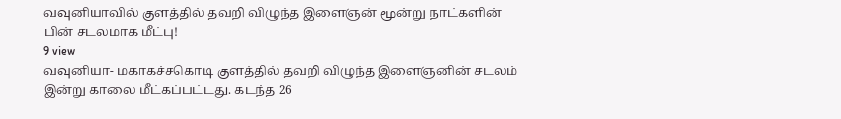வவுனியாவில் குளத்தில் தவறி விழுந்த இளைஞன் மூன்று நாட்களின் பின் சடலமாக மீட்பு!
9 view
வவுனியா- மகாகச்சகொடி குளத்தில் தவறி விழுந்த இளைஞனின் சடலம் இன்று காலை மீட்கப்பட்டது. கடந்த 26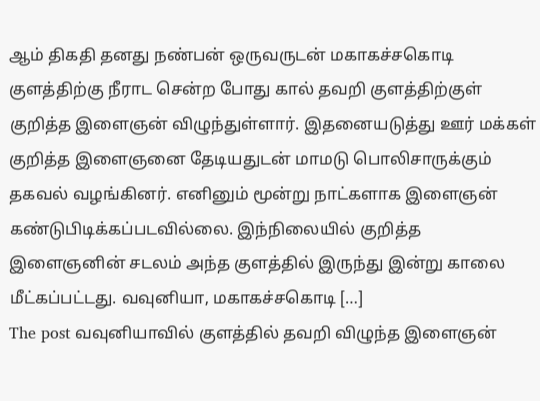ஆம் திகதி தனது நண்பன் ஒருவருடன் மகாகச்சகொடி குளத்திற்கு நீராட சென்ற போது கால் தவறி குளத்திற்குள் குறித்த இளைஞன் விழுந்துள்ளார். இதனையடுத்து ஊர் மக்கள் குறித்த இளைஞனை தேடியதுடன் மாமடு பொலிசாருக்கும் தகவல் வழங்கினர். எனினும் மூன்று நாட்களாக இளைஞன் கண்டுபிடிக்கப்படவில்லை. இந்நிலையில் குறித்த இளைஞனின் சடலம் அந்த குளத்தில் இருந்து இன்று காலை மீட்கப்பட்டது. வவுனியா, மகாகச்சகொடி […]
The post வவுனியாவில் குளத்தில் தவறி விழுந்த இளைஞன்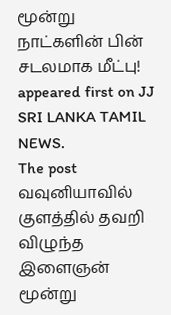மூன்று நாட்களின் பின் சடலமாக மீட்பு! appeared first on JJ SRI LANKA TAMIL NEWS.
The post வவுனியாவில் குளத்தில் தவறி விழுந்த இளைஞன் மூன்று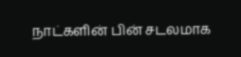நாட்களின் பின் சடலமாக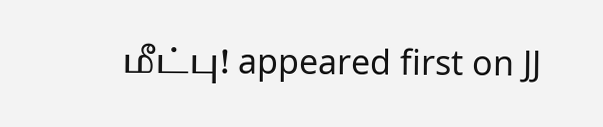மீட்பு! appeared first on JJ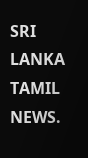SRI LANKA TAMIL NEWS.